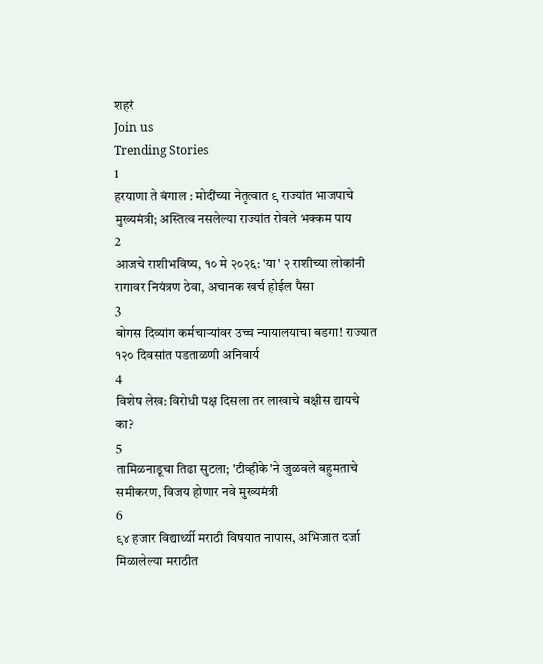शहरं
Join us
Trending Stories
1
हरयाणा ते बंगाल : मोदींच्या नेतृत्वात ९ राज्यांत भाजपाचे मुख्यमंत्री; अस्तित्व नसलेल्या राज्यांत रोवले भक्कम पाय
2
आजचे राशीभविष्य, १० मे २०२६: 'या' २ राशीच्या लोकांनी रागावर नियंत्रण ठेवा, अचानक खर्च होईल पैसा
3
बोगस दिव्यांग कर्मचाऱ्यांवर उच्च न्यायालयाचा बडगा! राज्यात १२० दिवसांत पडताळणी अनिवार्य
4
विशेष लेख: विरोधी पक्ष दिसला तर लाखाचे बक्षीस द्यायचे का?
5
तामिळनाडूचा तिढा सुटला; 'टीव्हीके'ने जुळवले बहुमताचे समीकरण, विजय होणार नवे मुख्यमंत्री
6
९४ हजार विद्यार्थ्यी मराठी विषयात नापास, अभिजात दर्जा मिळालेल्या मराठीत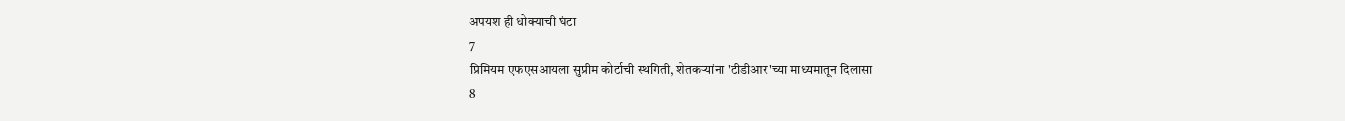अपयश ही धोक्याची घंटा
7
प्रिमियम एफएसआयला सुप्रीम कोर्टाची स्थगिती, शेतकऱ्यांना 'टीडीआर'च्या माध्यमातून दिलासा
8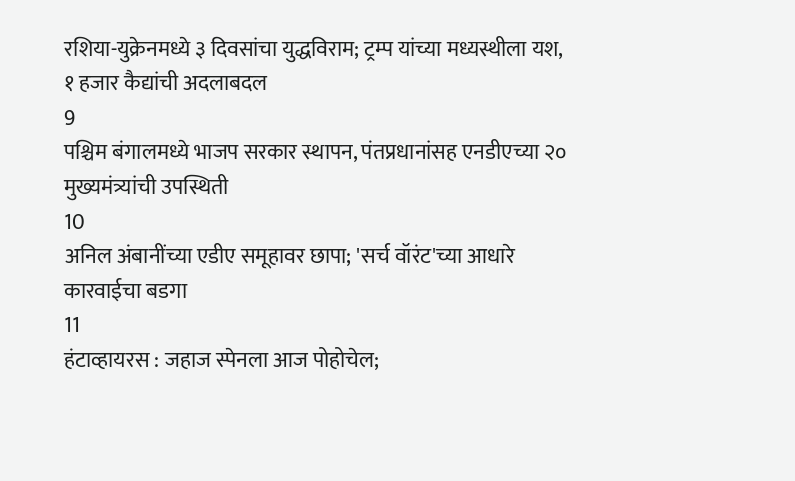रशिया-युक्रेनमध्ये ३ दिवसांचा युद्धविराम; ट्रम्प यांच्या मध्यस्थीला यश, १ हजार कैद्यांची अदलाबदल
9
पश्चिम बंगालमध्ये भाजप सरकार स्थापन, पंतप्रधानांसह एनडीएच्या २० मुख्यमंत्र्यांची उपस्थिती
10
अनिल अंबानींच्या एडीए समूहावर छापा; 'सर्च वॉरंट'च्या आधारे कारवाईचा बडगा
11
हंटाव्हायरस : जहाज स्पेनला आज पोहोचेल;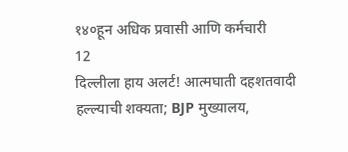१४०हून अधिक प्रवासी आणि कर्मचारी
12
दिल्लीला हाय अलर्ट! आत्मघाती दहशतवादी हल्ल्याची शक्यता; BJP मुख्यालय,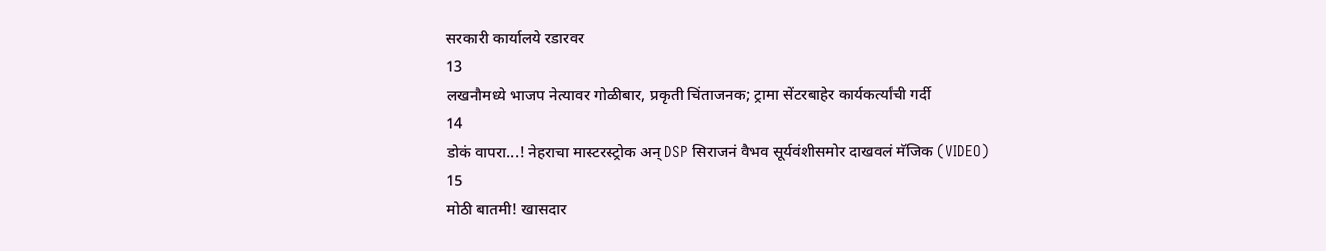सरकारी कार्यालये रडारवर
13
लखनौमध्ये भाजप नेत्यावर गोळीबार, प्रकृती चिंताजनक; ट्रामा सेंटरबाहेर कार्यकर्त्यांची गर्दी
14
डोकं वापरा...! नेहराचा मास्टरस्ट्रोक अन् DSP सिराजनं वैभव सूर्यवंशीसमोर दाखवलं मॅजिक (VIDEO)
15
मोठी बातमी! खासदार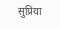सुप्रिया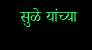सुळे यांच्या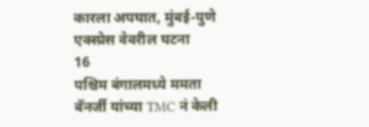कारला अपघात, मुंबई-पुणे एक्स्प्रेस वेवरील घटना
16
पश्चिम बंगालमध्ये ममता बॅनर्जी यांच्या TMC नं केली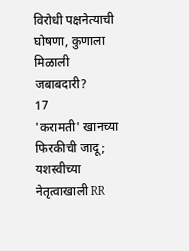विरोधी पक्षनेत्याची घोषणा, कुणाला मिळाली जबाबदारी?
17
'करामती' खानच्या फिरकीची जादू; यशस्वीच्या नेतृत्वाखाली RR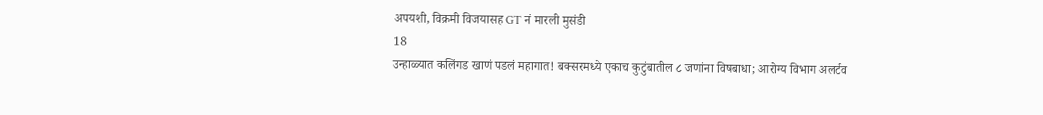अपयशी, विक्रमी विजयासह GT नं मारली मुसंडी
18
उन्हाळ्यात कलिंगड खाणं पडलं महागात! बक्सरमध्ये एकाच कुटुंबातील ८ जणांना विषबाधा; आरोग्य विभाग अलर्टव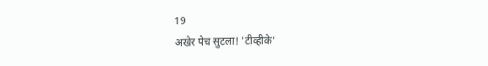19
अखेर पेच सुटला! 'टीव्हीके'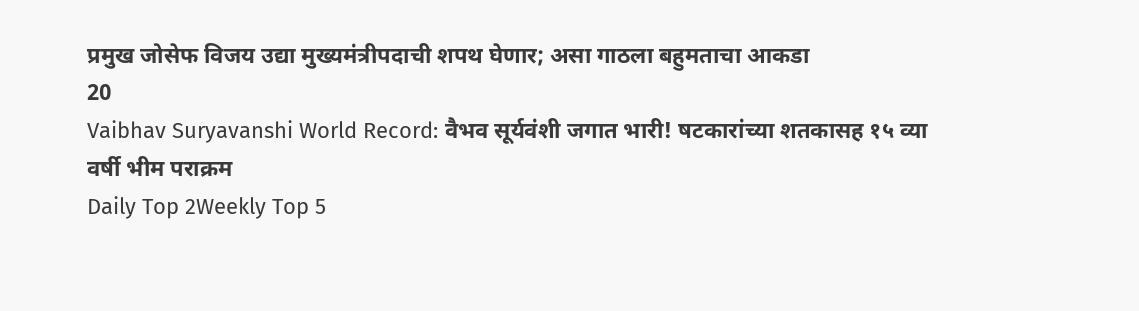प्रमुख जोसेफ विजय उद्या मुख्यमंत्रीपदाची शपथ घेणार; असा गाठला बहुमताचा आकडा
20
Vaibhav Suryavanshi World Record: वैभव सूर्यवंशी जगात भारी! षटकारांच्या शतकासह १५ व्या वर्षी भीम पराक्रम
Daily Top 2Weekly Top 5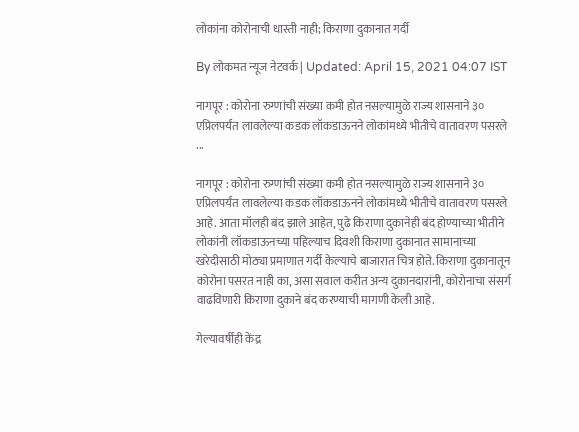लोकांना कोरोनाची धास्ती नाही; किराणा दुकानात गर्दी

By लोकमत न्यूज नेटवर्क | Updated: April 15, 2021 04:07 IST

नागपूर : कोरोना रुग्णांची संख्या कमी होत नसल्यामुळे राज्य शासनाने ३० एप्रिलपर्यंत लावलेल्या कडक लॉकडाऊनने लोकांमध्ये भीतीचे वातावरण पसरले ...

नागपूर : कोरोना रुग्णांची संख्या कमी होत नसल्यामुळे राज्य शासनाने ३० एप्रिलपर्यंत लावलेल्या कडक लॉकडाऊनने लोकांमध्ये भीतीचे वातावरण पसरले आहे. आता मॉलही बंद झाले आहेत, पुढे किराणा दुकानेही बंद होण्याच्या भीतीने लोकांनी लॉकडाऊनच्या पहिल्याच दिवशी किराणा दुकानात सामानाच्या खरेदीसाठी मोठ्या प्रमाणात गर्दी केल्याचे बाजारात चित्र होते. किराणा दुकानातून कोरोना पसरत नाही का, असा सवाल करीत अन्य दुकानदारांनी, कोरोनाचा संसर्ग वाढविणारी किराणा दुकाने बंद करण्याची मागणी केली आहे.

गेल्यावर्षीही केंद्र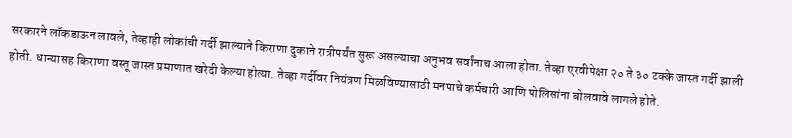सरकारने लॉकडाऊन लावले, तेव्हाही लोकांची गर्दी झाल्याने किराणा दुकाने रात्रीपर्यंत सुरू असल्याचा अनुभव सर्वांनाच आला होता. तेव्हा एरवीपेक्षा २० ते ३० टक्के जास्त गर्दी झाली होती. धान्यासह किराणा वस्तू जास्त प्रमाणात खरेदी केल्या होत्या. तेव्हा गर्दीवर नियंत्रण मिळविण्यासाठी मनपाचे कर्मचारी आणि पोलिसांना बोलवावे लागले होते.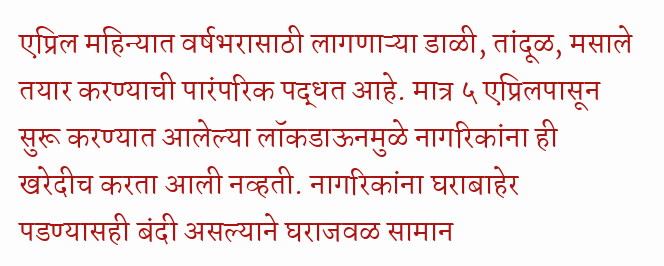एप्रिल महिन्यात वर्षभरासाठी लागणाऱ्या डाळी, तांदूळ, मसाले तयार करण्याची पारंपरिक पद्धत आहे. मात्र ५ एप्रिलपासून सुरू करण्यात आलेल्या लॉकडाऊनमुळे नागरिकांना ही खरेदीच करता आली नव्हती. नागरिकांना घराबाहेर पडण्यासही बंदी असल्याने घराजवळ सामान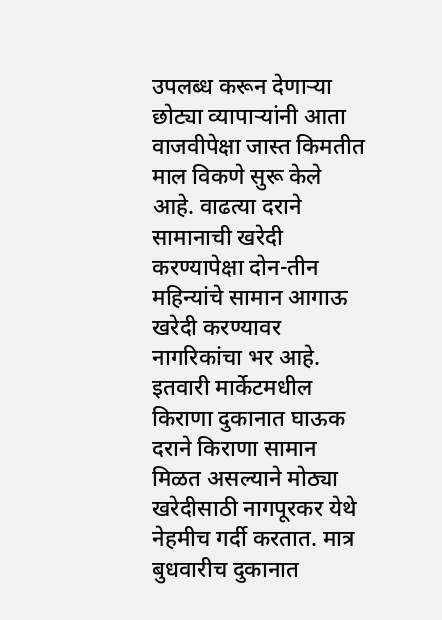उपलब्ध करून देणाऱ्या छोट्या व्यापाऱ्यांनी आता वाजवीपेक्षा जास्त किमतीत माल विकणे सुरू केले आहे. वाढत्या दराने सामानाची खरेदी करण्यापेक्षा दोन-तीन महिन्यांचे सामान आगाऊ खरेदी करण्यावर नागरिकांचा भर आहे. इतवारी मार्केटमधील किराणा दुकानात घाऊक दराने किराणा सामान मिळत असल्याने मोठ्या खरेदीसाठी नागपूरकर येथे नेहमीच गर्दी करतात. मात्र बुधवारीच दुकानात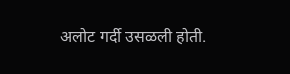अलोट गर्दी उसळली होती.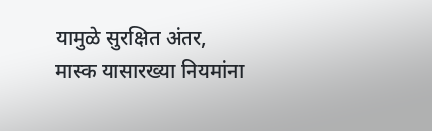यामुळे सुरक्षित अंतर, मास्क यासारख्या नियमांना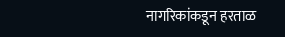नागरिकांकडून हरताळ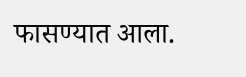फासण्यात आला.